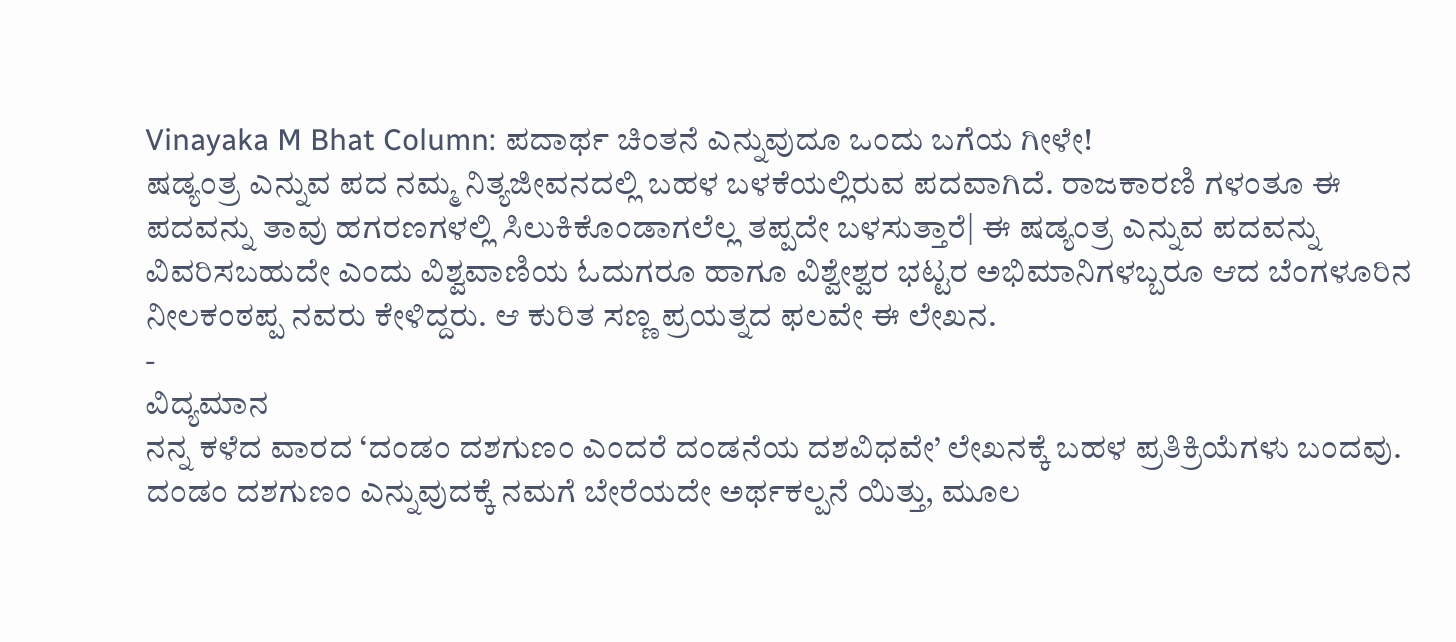Vinayaka M Bhat Column: ಪದಾರ್ಥ ಚಿಂತನೆ ಎನ್ನುವುದೂ ಒಂದು ಬಗೆಯ ಗೀಳೇ!
ಷಡ್ಯಂತ್ರ ಎನ್ನುವ ಪದ ನಮ್ಮ ನಿತ್ಯಜೀವನದಲ್ಲಿ ಬಹಳ ಬಳಕೆಯಲ್ಲಿರುವ ಪದವಾಗಿದೆ. ರಾಜಕಾರಣಿ ಗಳಂತೂ ಈ ಪದವನ್ನು ತಾವು ಹಗರಣಗಳಲ್ಲಿ ಸಿಲುಕಿಕೊಂಡಾಗಲೆಲ್ಲ ತಪ್ಪದೇ ಬಳಸುತ್ತಾರೆ| ಈ ಷಡ್ಯಂತ್ರ ಎನ್ನುವ ಪದವನ್ನು ವಿವರಿಸಬಹುದೇ ಎಂದು ವಿಶ್ವವಾಣಿಯ ಓದುಗರೂ ಹಾಗೂ ವಿಶ್ವೇಶ್ವರ ಭಟ್ಟರ ಅಭಿಮಾನಿಗಳಬ್ಬರೂ ಆದ ಬೆಂಗಳೂರಿನ ನೀಲಕಂಠಪ್ಪ ನವರು ಕೇಳಿದ್ದರು. ಆ ಕುರಿತ ಸಣ್ಣ ಪ್ರಯತ್ನದ ಫಲವೇ ಈ ಲೇಖನ.
-
ವಿದ್ಯಮಾನ
ನನ್ನ ಕಳೆದ ವಾರದ ‘ದಂಡಂ ದಶಗುಣಂ ಎಂದರೆ ದಂಡನೆಯ ದಶವಿಧವೇ’ ಲೇಖನಕ್ಕೆ ಬಹಳ ಪ್ರತಿಕ್ರಿಯೆಗಳು ಬಂದವು. ದಂಡಂ ದಶಗುಣಂ ಎನ್ನುವುದಕ್ಕೆ ನಮಗೆ ಬೇರೆಯದೇ ಅರ್ಥಕಲ್ಪನೆ ಯಿತ್ತು, ಮೂಲ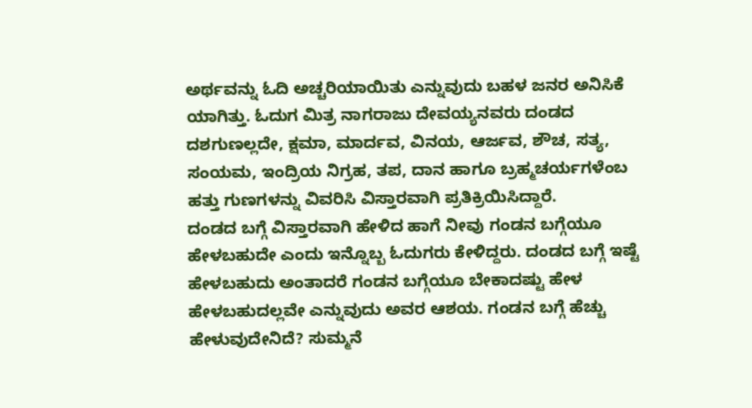ಅರ್ಥವನ್ನು ಓದಿ ಅಚ್ಚರಿಯಾಯಿತು ಎನ್ನುವುದು ಬಹಳ ಜನರ ಅನಿಸಿಕೆ ಯಾಗಿತ್ತು. ಓದುಗ ಮಿತ್ರ ನಾಗರಾಜು ದೇವಯ್ಯನವರು ದಂಡದ ದಶಗುಣಲ್ಲದೇ, ಕ್ಷಮಾ, ಮಾರ್ದವ, ವಿನಯ, ಆರ್ಜವ, ಶೌಚ, ಸತ್ಯ, ಸಂಯಮ, ಇಂದ್ರಿಯ ನಿಗ್ರಹ, ತಪ, ದಾನ ಹಾಗೂ ಬ್ರಹ್ಮಚರ್ಯಗಳೆಂಬ ಹತ್ತು ಗುಣಗಳನ್ನು ವಿವರಿಸಿ ವಿಸ್ತಾರವಾಗಿ ಪ್ರತಿಕ್ರಿಯಿಸಿದ್ದಾರೆ.
ದಂಡದ ಬಗ್ಗೆ ವಿಸ್ತಾರವಾಗಿ ಹೇಳಿದ ಹಾಗೆ ನೀವು ಗಂಡನ ಬಗ್ಗೆಯೂ ಹೇಳಬಹುದೇ ಎಂದು ಇನ್ನೊಬ್ಬ ಓದುಗರು ಕೇಳಿದ್ದರು. ದಂಡದ ಬಗ್ಗೆ ಇಷ್ಟೆ ಹೇಳಬಹುದು ಅಂತಾದರೆ ಗಂಡನ ಬಗ್ಗೆಯೂ ಬೇಕಾದಷ್ಟು ಹೇಳ ಹೇಳಬಹುದಲ್ಲವೇ ಎನ್ನುವುದು ಅವರ ಆಶಯ. ಗಂಡನ ಬಗ್ಗೆ ಹೆಚ್ಚು ಹೇಳುವುದೇನಿದೆ? ಸುಮ್ಮನೆ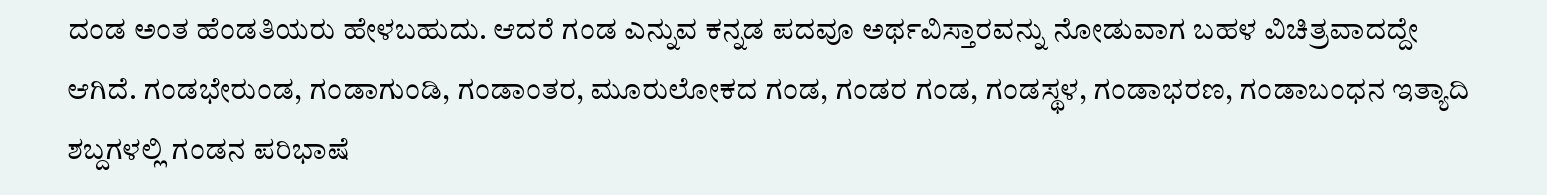ದಂಡ ಅಂತ ಹೆಂಡತಿಯರು ಹೇಳಬಹುದು. ಆದರೆ ಗಂಡ ಎನ್ನುವ ಕನ್ನಡ ಪದವೂ ಅರ್ಥವಿಸ್ತಾರವನ್ನು ನೋಡುವಾಗ ಬಹಳ ವಿಚಿತ್ರವಾದದ್ದೇ ಆಗಿದೆ. ಗಂಡಭೇರುಂಡ, ಗಂಡಾಗುಂಡಿ, ಗಂಡಾಂತರ, ಮೂರುಲೋಕದ ಗಂಡ, ಗಂಡರ ಗಂಡ, ಗಂಡಸ್ಥಳ, ಗಂಡಾಭರಣ, ಗಂಡಾಬಂಧನ ಇತ್ಯಾದಿ ಶಬ್ದಗಳಲ್ಲಿ ಗಂಡನ ಪರಿಭಾಷೆ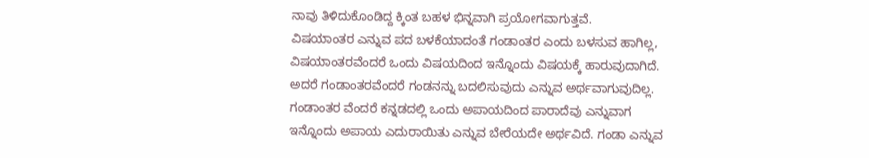ನಾವು ತಿಳಿದುಕೊಂಡಿದ್ದ ಕ್ಕಿಂತ ಬಹಳ ಭಿನ್ನವಾಗಿ ಪ್ರಯೋಗವಾಗುತ್ತವೆ.
ವಿಷಯಾಂತರ ಎನ್ನುವ ಪದ ಬಳಕೆಯಾದಂತೆ ಗಂಡಾಂತರ ಎಂದು ಬಳಸುವ ಹಾಗಿಲ್ಲ, ವಿಷಯಾಂತರವೆಂದರೆ ಒಂದು ವಿಷಯದಿಂದ ಇನ್ನೊಂದು ವಿಷಯಕ್ಕೆ ಹಾರುವುದಾಗಿದೆ. ಅದರೆ ಗಂಡಾಂತರವೆಂದರೆ ಗಂಡನನ್ನು ಬದಲಿಸುವುದು ಎನ್ನುವ ಅರ್ಥವಾಗುವುದಿಲ್ಲ. ಗಂಡಾಂತರ ವೆಂದರೆ ಕನ್ನಡದಲ್ಲಿ ಒಂದು ಅಪಾಯದಿಂದ ಪಾರಾದೆವು ಎನ್ನುವಾಗ ಇನ್ನೊಂದು ಅಪಾಯ ಎದುರಾಯಿತು ಎನ್ನುವ ಬೇರೆಯದೇ ಅರ್ಥವಿದೆ. ಗಂಡಾ ಎನ್ನುವ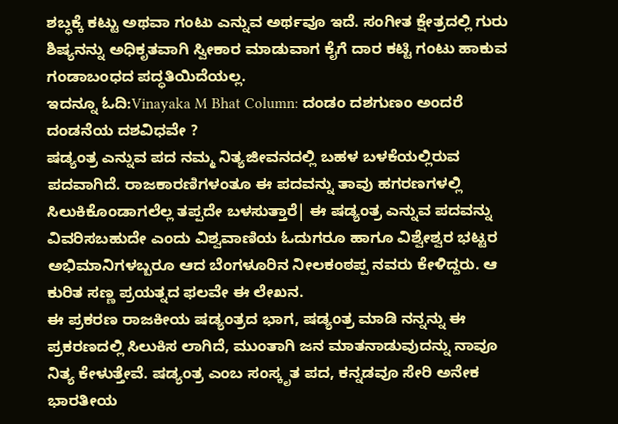ಶಬ್ಧಕ್ಕೆ ಕಟ್ಟು ಅಥವಾ ಗಂಟು ಎನ್ನುವ ಅರ್ಥವೂ ಇದೆ. ಸಂಗೀತ ಕ್ಷೇತ್ರದಲ್ಲಿ ಗುರು ಶಿಷ್ಯನನ್ನು ಅಧಿಕೃತವಾಗಿ ಸ್ವೀಕಾರ ಮಾಡುವಾಗ ಕೈಗೆ ದಾರ ಕಟ್ಟಿ ಗಂಟು ಹಾಕುವ ಗಂಡಾಬಂಧದ ಪದ್ಧತಿಯಿದೆಯಲ್ಲ.
ಇದನ್ನೂ ಓದಿ:Vinayaka M Bhat Column: ದಂಡಂ ದಶಗುಣಂ ಅಂದರೆ ದಂಡನೆಯ ದಶವಿಧವೇ ?
ಷಡ್ಯಂತ್ರ ಎನ್ನುವ ಪದ ನಮ್ಮ ನಿತ್ಯಜೀವನದಲ್ಲಿ ಬಹಳ ಬಳಕೆಯಲ್ಲಿರುವ ಪದವಾಗಿದೆ. ರಾಜಕಾರಣಿಗಳಂತೂ ಈ ಪದವನ್ನು ತಾವು ಹಗರಣಗಳಲ್ಲಿ ಸಿಲುಕಿಕೊಂಡಾಗಲೆಲ್ಲ ತಪ್ಪದೇ ಬಳಸುತ್ತಾರೆ| ಈ ಷಡ್ಯಂತ್ರ ಎನ್ನುವ ಪದವನ್ನು ವಿವರಿಸಬಹುದೇ ಎಂದು ವಿಶ್ವವಾಣಿಯ ಓದುಗರೂ ಹಾಗೂ ವಿಶ್ವೇಶ್ವರ ಭಟ್ಟರ ಅಭಿಮಾನಿಗಳಬ್ಬರೂ ಆದ ಬೆಂಗಳೂರಿನ ನೀಲಕಂಠಪ್ಪ ನವರು ಕೇಳಿದ್ದರು. ಆ ಕುರಿತ ಸಣ್ಣ ಪ್ರಯತ್ನದ ಫಲವೇ ಈ ಲೇಖನ.
ಈ ಪ್ರಕರಣ ರಾಜಕೀಯ ಷಡ್ಯಂತ್ರದ ಭಾಗ, ಷಡ್ಯಂತ್ರ ಮಾಡಿ ನನ್ನನ್ನು ಈ ಪ್ರಕರಣದಲ್ಲಿ ಸಿಲುಕಿಸ ಲಾಗಿದೆ, ಮುಂತಾಗಿ ಜನ ಮಾತನಾಡುವುದನ್ನು ನಾವೂ ನಿತ್ಯ ಕೇಳುತ್ತೇವೆ. ಷಡ್ಯಂತ್ರ ಎಂಬ ಸಂಸ್ಕೃತ ಪದ, ಕನ್ನಡವೂ ಸೇರಿ ಅನೇಕ ಭಾರತೀಯ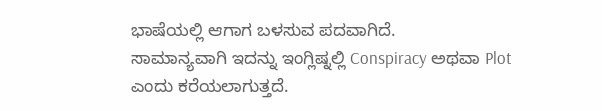ಭಾಷೆಯಲ್ಲಿ ಆಗಾಗ ಬಳಸುವ ಪದವಾಗಿದೆ.
ಸಾಮಾನ್ಯವಾಗಿ ಇದನ್ನು ಇಂಗ್ಲಿಷ್ನಲ್ಲಿ Conspiracy ಅಥವಾ Plot ಎಂದು ಕರೆಯಲಾಗುತ್ತದೆ.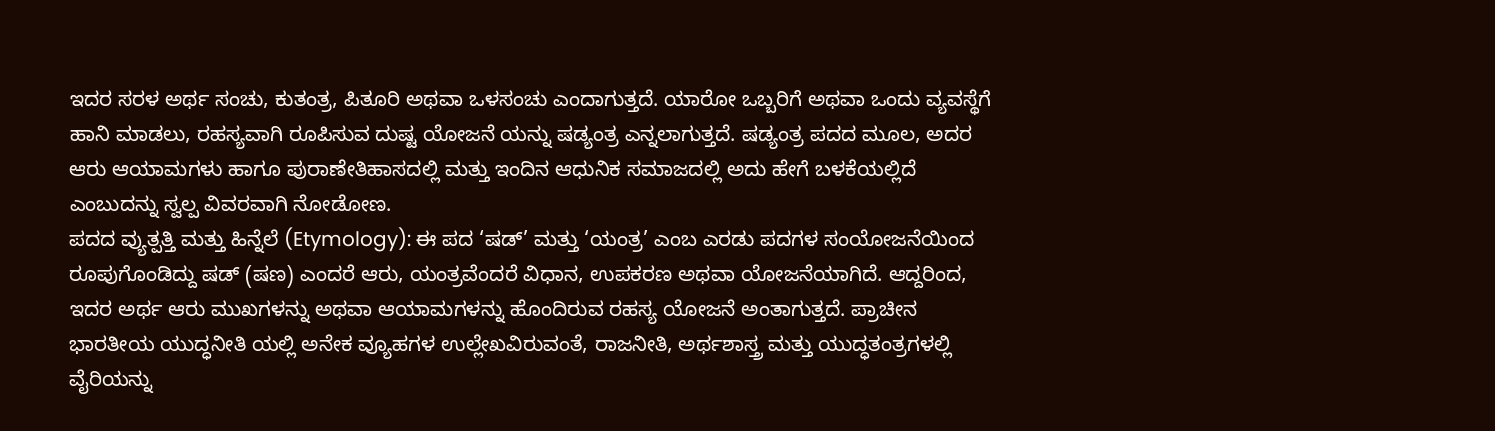ಇದರ ಸರಳ ಅರ್ಥ ಸಂಚು, ಕುತಂತ್ರ, ಪಿತೂರಿ ಅಥವಾ ಒಳಸಂಚು ಎಂದಾಗುತ್ತದೆ. ಯಾರೋ ಒಬ್ಬರಿಗೆ ಅಥವಾ ಒಂದು ವ್ಯವಸ್ಥೆಗೆ ಹಾನಿ ಮಾಡಲು, ರಹಸ್ಯವಾಗಿ ರೂಪಿಸುವ ದುಷ್ಟ ಯೋಜನೆ ಯನ್ನು ಷಡ್ಯಂತ್ರ ಎನ್ನಲಾಗುತ್ತದೆ. ಷಡ್ಯಂತ್ರ ಪದದ ಮೂಲ, ಅದರ ಆರು ಆಯಾಮಗಳು ಹಾಗೂ ಪುರಾಣೇತಿಹಾಸದಲ್ಲಿ ಮತ್ತು ಇಂದಿನ ಆಧುನಿಕ ಸಮಾಜದಲ್ಲಿ ಅದು ಹೇಗೆ ಬಳಕೆಯಲ್ಲಿದೆ ಎಂಬುದನ್ನು ಸ್ವಲ್ಪ ವಿವರವಾಗಿ ನೋಡೋಣ.
ಪದದ ವ್ಯುತ್ಪತ್ತಿ ಮತ್ತು ಹಿನ್ನೆಲೆ (Etymology): ಈ ಪದ ‘ಷಡ್’ ಮತ್ತು ‘ಯಂತ್ರ’ ಎಂಬ ಎರಡು ಪದಗಳ ಸಂಯೋಜನೆಯಿಂದ ರೂಪುಗೊಂಡಿದ್ದು ಷಡ್ (ಷಣ) ಎಂದರೆ ಆರು, ಯಂತ್ರವೆಂದರೆ ವಿಧಾನ, ಉಪಕರಣ ಅಥವಾ ಯೋಜನೆಯಾಗಿದೆ. ಆದ್ದರಿಂದ, ಇದರ ಅರ್ಥ ಆರು ಮುಖಗಳನ್ನು ಅಥವಾ ಆಯಾಮಗಳನ್ನು ಹೊಂದಿರುವ ರಹಸ್ಯ ಯೋಜನೆ ಅಂತಾಗುತ್ತದೆ. ಪ್ರಾಚೀನ ಭಾರತೀಯ ಯುದ್ಧನೀತಿ ಯಲ್ಲಿ ಅನೇಕ ವ್ಯೂಹಗಳ ಉಲ್ಲೇಖವಿರುವಂತೆ, ರಾಜನೀತಿ, ಅರ್ಥಶಾಸ್ತ್ರ ಮತ್ತು ಯುದ್ಧತಂತ್ರಗಳಲ್ಲಿ ವೈರಿಯನ್ನು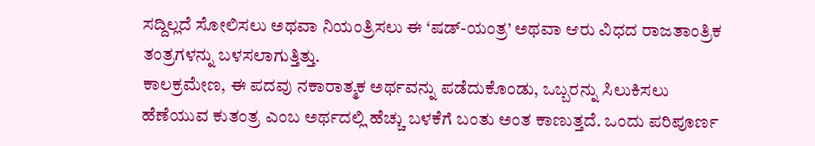ಸದ್ದಿಲ್ಲದೆ ಸೋಲಿಸಲು ಅಥವಾ ನಿಯಂತ್ರಿಸಲು ಈ ‘ಷಡ್-ಯಂತ್ರ’ ಅಥವಾ ಆರು ವಿಧದ ರಾಜತಾಂತ್ರಿಕ ತಂತ್ರಗಳನ್ನು ಬಳಸಲಾಗುತ್ತಿತ್ತು.
ಕಾಲಕ್ರಮೇಣ, ಈ ಪದವು ನಕಾರಾತ್ಮಕ ಅರ್ಥವನ್ನು ಪಡೆದುಕೊಂಡು, ಒಬ್ಬರನ್ನು ಸಿಲುಕಿಸಲು ಹೆಣೆಯುವ ಕುತಂತ್ರ ಎಂಬ ಅರ್ಥದಲ್ಲಿ ಹೆಚ್ಚು ಬಳಕೆಗೆ ಬಂತು ಅಂತ ಕಾಣುತ್ತದೆ. ಒಂದು ಪರಿಪೂರ್ಣ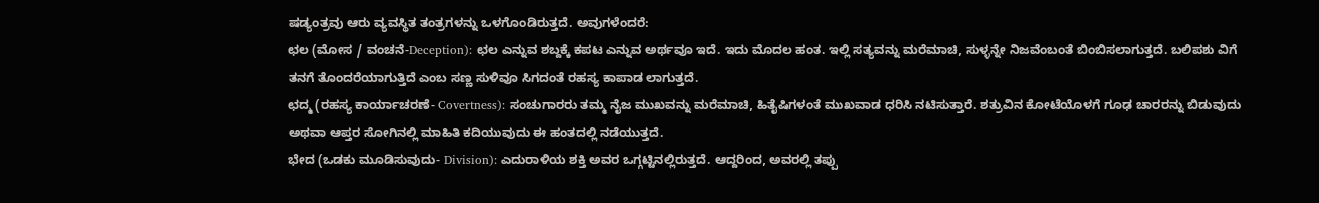ಷಡ್ಯಂತ್ರವು ಆರು ವ್ಯವಸ್ಥಿತ ತಂತ್ರಗಳನ್ನು ಒಳಗೊಂಡಿರುತ್ತದೆ. ಅವುಗಳೆಂದರೆ:
ಛಲ (ಮೋಸ / ವಂಚನೆ-Deception): ಛಲ ಎನ್ನುವ ಶಬ್ದಕ್ಕೆ ಕಪಟ ಎನ್ನುವ ಅರ್ಥವೂ ಇದೆ. ಇದು ಮೊದಲ ಹಂತ. ಇಲ್ಲಿ ಸತ್ಯವನ್ನು ಮರೆಮಾಚಿ, ಸುಳ್ಳನ್ನೇ ನಿಜವೆಂಬಂತೆ ಬಿಂಬಿಸಲಾಗುತ್ತದೆ. ಬಲಿಪಶು ವಿಗೆ ತನಗೆ ತೊಂದರೆಯಾಗುತ್ತಿದೆ ಎಂಬ ಸಣ್ಣ ಸುಳಿವೂ ಸಿಗದಂತೆ ರಹಸ್ಯ ಕಾಪಾಡ ಲಾಗುತ್ತದೆ.
ಛದ್ಮ (ರಹಸ್ಯ ಕಾರ್ಯಾಚರಣೆ- Covertness): ಸಂಚುಗಾರರು ತಮ್ಮ ನೈಜ ಮುಖವನ್ನು ಮರೆಮಾಚಿ, ಹಿತೈಷಿಗಳಂತೆ ಮುಖವಾಡ ಧರಿಸಿ ನಟಿಸುತ್ತಾರೆ. ಶತ್ರುವಿನ ಕೋಟೆಯೊಳಗೆ ಗೂಢ ಚಾರರನ್ನು ಬಿಡುವುದು ಅಥವಾ ಆಪ್ತರ ಸೋಗಿನಲ್ಲಿ ಮಾಹಿತಿ ಕದಿಯುವುದು ಈ ಹಂತದಲ್ಲಿ ನಡೆಯುತ್ತದೆ.
ಭೇದ (ಒಡಕು ಮೂಡಿಸುವುದು- Division): ಎದುರಾಳಿಯ ಶಕ್ತಿ ಅವರ ಒಗ್ಗಟ್ಟಿನಲ್ಲಿರುತ್ತದೆ. ಆದ್ದರಿಂದ, ಅವರಲ್ಲಿ ತಪ್ಪು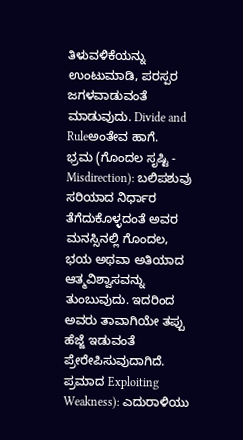ತಿಳುವಳಿಕೆಯನ್ನು ಉಂಟುಮಾಡಿ, ಪರಸ್ಪರ ಜಗಳವಾಡುವಂತೆ ಮಾಡುವುದು. Divide and Ruleಅಂತೇವ ಹಾಗೆ.
ಭ್ರಮ (ಗೊಂದಲ ಸೃಷ್ಟಿ - Misdirection): ಬಲಿಪಶುವು ಸರಿಯಾದ ನಿರ್ಧಾರ ತೆಗೆದುಕೊಳ್ಳದಂತೆ ಅವರ ಮನಸ್ಸಿನಲ್ಲಿ ಗೊಂದಲ, ಭಯ ಅಥವಾ ಅತಿಯಾದ ಆತ್ಮವಿಶ್ವಾಸವನ್ನು ತುಂಬುವುದು. ಇದರಿಂದ ಅವರು ತಾವಾಗಿಯೇ ತಪ್ಪು ಹೆಜ್ಜೆ ಇಡುವಂತೆ ಪ್ರೇರೇಪಿಸುವುದಾಗಿದೆ.
ಪ್ರಮಾದ Exploiting Weakness): ಎದುರಾಳಿಯು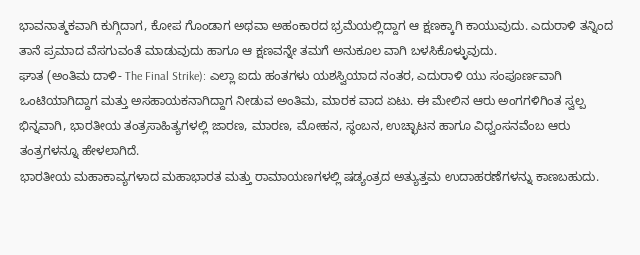ಭಾವನಾತ್ಮಕವಾಗಿ ಕುಗ್ಗಿದಾಗ, ಕೋಪ ಗೊಂಡಾಗ ಅಥವಾ ಅಹಂಕಾರದ ಭ್ರಮೆಯಲ್ಲಿದ್ದಾಗ ಆ ಕ್ಷಣಕ್ಕಾಗಿ ಕಾಯುವುದು. ಎದುರಾಳಿ ತನ್ನಿಂದ ತಾನೆ ಪ್ರಮಾದ ವೆಸಗುವಂತೆ ಮಾಡುವುದು ಹಾಗೂ ಆ ಕ್ಷಣವನ್ನೇ ತಮಗೆ ಅನುಕೂಲ ವಾಗಿ ಬಳಸಿಕೊಳ್ಳುವುದು.
ಘಾತ (ಅಂತಿಮ ದಾಳಿ- The Final Strike): ಎಲ್ಲಾ ಐದು ಹಂತಗಳು ಯಶಸ್ವಿಯಾದ ನಂತರ, ಎದುರಾಳಿ ಯು ಸಂಪೂರ್ಣವಾಗಿ ಒಂಟಿಯಾಗಿದ್ದಾಗ ಮತ್ತು ಅಸಹಾಯಕನಾಗಿದ್ದಾಗ ನೀಡುವ ಅಂತಿಮ, ಮಾರಕ ವಾದ ಏಟು. ಈ ಮೇಲಿನ ಆರು ಅಂಗಗಳಿಗಿಂತ ಸ್ವಲ್ಪ ಭಿನ್ನವಾಗಿ, ಭಾರತೀಯ ತಂತ್ರಸಾಹಿತ್ಯಗಳಲ್ಲಿ ಜಾರಣ, ಮಾರಣ, ಮೋಹನ, ಸ್ಥಂಬನ, ಉಚ್ಛಾಟನ ಹಾಗೂ ವಿಧ್ವಂಸನವೆಂಬ ಆರು ತಂತ್ರಗಳನ್ನೂ ಹೇಳಲಾಗಿದೆ.
ಭಾರತೀಯ ಮಹಾಕಾವ್ಯಗಳಾದ ಮಹಾಭಾರತ ಮತ್ತು ರಾಮಾಯಣಗಳಲ್ಲಿ ಷಡ್ಯಂತ್ರದ ಅತ್ಯುತ್ತಮ ಉದಾಹರಣೆಗಳನ್ನು ಕಾಣಬಹುದು.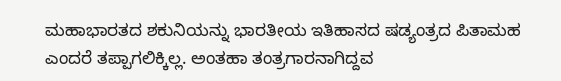ಮಹಾಭಾರತದ ಶಕುನಿಯನ್ನು ಭಾರತೀಯ ಇತಿಹಾಸದ ಷಡ್ಯಂತ್ರದ ಪಿತಾಮಹ ಎಂದರೆ ತಪ್ಪಾಗಲಿಕ್ಕಿಲ್ಲ. ಅಂತಹಾ ತಂತ್ರಗಾರನಾಗಿದ್ದವ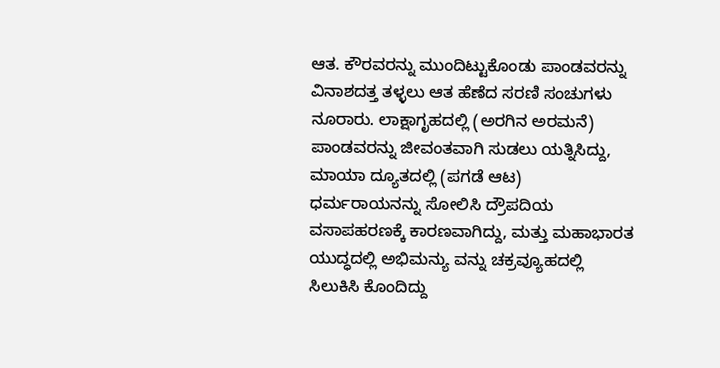ಆತ. ಕೌರವರನ್ನು ಮುಂದಿಟ್ಟುಕೊಂಡು ಪಾಂಡವರನ್ನು ವಿನಾಶದತ್ತ ತಳ್ಳಲು ಆತ ಹೆಣೆದ ಸರಣಿ ಸಂಚುಗಳು ನೂರಾರು. ಲಾಕ್ಷಾಗೃಹದಲ್ಲಿ (ಅರಗಿನ ಅರಮನೆ) ಪಾಂಡವರನ್ನು ಜೀವಂತವಾಗಿ ಸುಡಲು ಯತ್ನಿಸಿದ್ದು, ಮಾಯಾ ದ್ಯೂತದಲ್ಲಿ (ಪಗಡೆ ಆಟ) ಧರ್ಮರಾಯನನ್ನು ಸೋಲಿಸಿ ದ್ರೌಪದಿಯ ವಸಾಪಹರಣಕ್ಕೆ ಕಾರಣವಾಗಿದ್ದು, ಮತ್ತು ಮಹಾಭಾರತ ಯುದ್ಧದಲ್ಲಿ ಅಭಿಮನ್ಯು ವನ್ನು ಚಕ್ರವ್ಯೂಹದಲ್ಲಿ ಸಿಲುಕಿಸಿ ಕೊಂದಿದ್ದು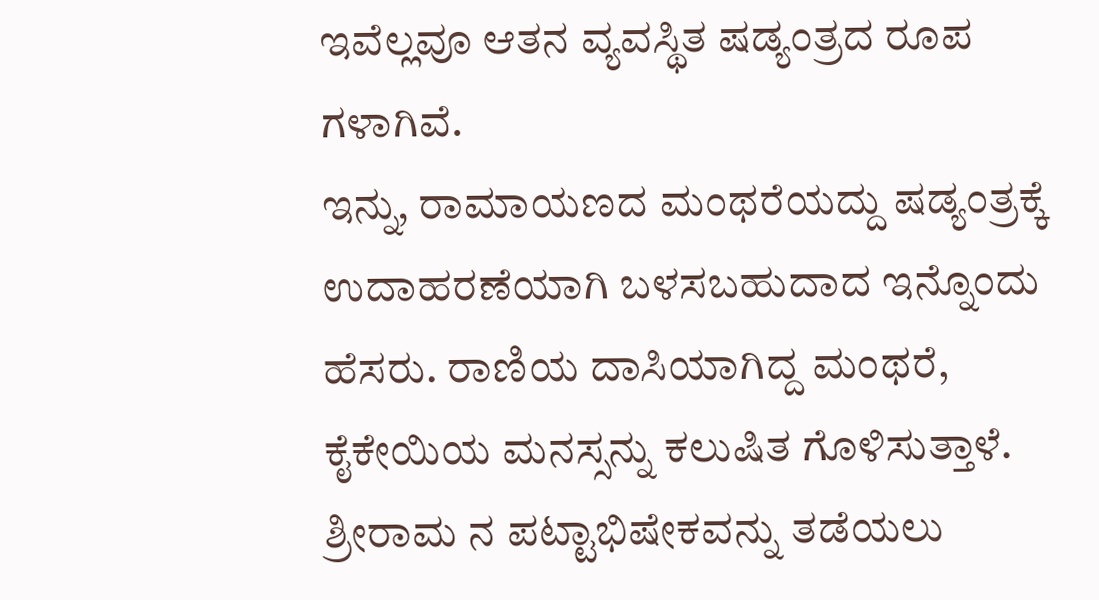ಇವೆಲ್ಲವೂ ಆತನ ವ್ಯವಸ್ಥಿತ ಷಡ್ಯಂತ್ರದ ರೂಪ ಗಳಾಗಿವೆ.
ಇನ್ನು, ರಾಮಾಯಣದ ಮಂಥರೆಯದ್ದು ಷಡ್ಯಂತ್ರಕ್ಕೆ ಉದಾಹರಣೆಯಾಗಿ ಬಳಸಬಹುದಾದ ಇನ್ನೊಂದು ಹೆಸರು. ರಾಣಿಯ ದಾಸಿಯಾಗಿದ್ದ ಮಂಥರೆ, ಕೈಕೇಯಿಯ ಮನಸ್ಸನ್ನು ಕಲುಷಿತ ಗೊಳಿಸುತ್ತಾಳೆ. ಶ್ರೀರಾಮ ನ ಪಟ್ಟಾಭಿಷೇಕವನ್ನು ತಡೆಯಲು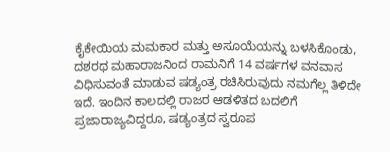ಕೈಕೇಯಿಯ ಮಮಕಾರ ಮತ್ತು ಅಸೂಯೆಯನ್ನು ಬಳಸಿಕೊಂಡು, ದಶರಥ ಮಹಾರಾಜನಿಂದ ರಾಮನಿಗೆ 14 ವರ್ಷಗಳ ವನವಾಸ ವಿಧಿಸುವಂತೆ ಮಾಡುವ ಷಡ್ಯಂತ್ರ ರಚಿಸಿರುವುದು ನಮಗೆಲ್ಲ ತಿಳಿದೇ ಇದೆ. ಇಂದಿನ ಕಾಲದಲ್ಲಿ ರಾಜರ ಆಡಳಿತದ ಬದಲಿಗೆ ಪ್ರಜಾರಾಜ್ಯವಿದ್ದರೂ, ಷಡ್ಯಂತ್ರದ ಸ್ವರೂಪ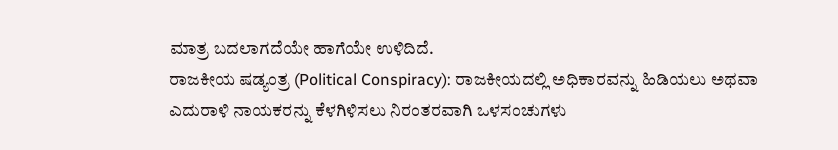ಮಾತ್ರ ಬದಲಾಗದೆಯೇ ಹಾಗೆಯೇ ಉಳಿದಿದೆ.
ರಾಜಕೀಯ ಷಡ್ಯಂತ್ರ (Political Conspiracy): ರಾಜಕೀಯದಲ್ಲಿ ಅಧಿಕಾರವನ್ನು ಹಿಡಿಯಲು ಅಥವಾ ಎದುರಾಳಿ ನಾಯಕರನ್ನು ಕೆಳಗಿಳಿಸಲು ನಿರಂತರವಾಗಿ ಒಳಸಂಚುಗಳು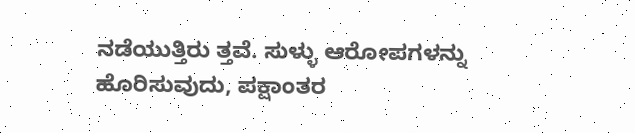ನಡೆಯುತ್ತಿರು ತ್ತವೆ. ಸುಳ್ಳು ಆರೋಪಗಳನ್ನು ಹೊರಿಸುವುದು, ಪಕ್ಷಾಂತರ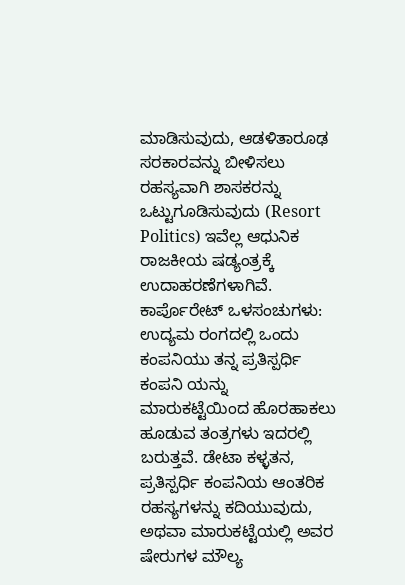ಮಾಡಿಸುವುದು, ಆಡಳಿತಾರೂಢ ಸರಕಾರವನ್ನು ಬೀಳಿಸಲು ರಹಸ್ಯವಾಗಿ ಶಾಸಕರನ್ನು ಒಟ್ಟುಗೂಡಿಸುವುದು (Resort Politics) ಇವೆಲ್ಲ ಆಧುನಿಕ ರಾಜಕೀಯ ಷಡ್ಯಂತ್ರಕ್ಕೆ ಉದಾಹರಣೆಗಳಾಗಿವೆ.
ಕಾರ್ಪೊರೇಟ್ ಒಳಸಂಚುಗಳು: ಉದ್ಯಮ ರಂಗದಲ್ಲಿ ಒಂದು ಕಂಪನಿಯು ತನ್ನ ಪ್ರತಿಸ್ಪರ್ಧಿ ಕಂಪನಿ ಯನ್ನು ಮಾರುಕಟ್ಟೆಯಿಂದ ಹೊರಹಾಕಲು ಹೂಡುವ ತಂತ್ರಗಳು ಇದರಲ್ಲಿ ಬರುತ್ತವೆ. ಡೇಟಾ ಕಳ್ಳತನ, ಪ್ರತಿಸ್ಪರ್ಧಿ ಕಂಪನಿಯ ಆಂತರಿಕ ರಹಸ್ಯಗಳನ್ನು ಕದಿಯುವುದು, ಅಥವಾ ಮಾರುಕಟ್ಟೆಯಲ್ಲಿ ಅವರ ಷೇರುಗಳ ಮೌಲ್ಯ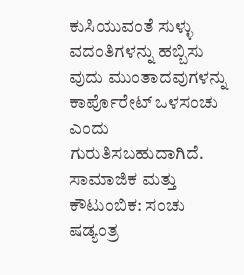ಕುಸಿಯುವಂತೆ ಸುಳ್ಳು ವದಂತಿಗಳನ್ನು ಹಬ್ಬಿಸು ವುದು ಮುಂತಾದವುಗಳನ್ನು ಕಾರ್ಪೊರೇಟ್ ಒಳಸಂಚು ಎಂದು ಗುರುತಿಸಬಹುದಾಗಿದೆ.
ಸಾಮಾಜಿಕ ಮತ್ತು ಕೌಟುಂಬಿಕ: ಸಂಚು ಷಡ್ಯಂತ್ರ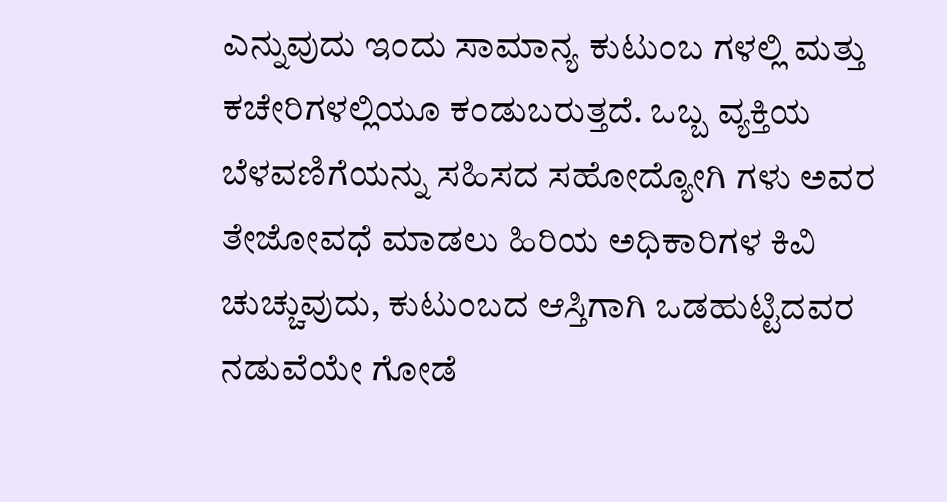ಎನ್ನುವುದು ಇಂದು ಸಾಮಾನ್ಯ ಕುಟುಂಬ ಗಳಲ್ಲಿ ಮತ್ತು ಕಚೇರಿಗಳಲ್ಲಿಯೂ ಕಂಡುಬರುತ್ತದೆ. ಒಬ್ಬ ವ್ಯಕ್ತಿಯ ಬೆಳವಣಿಗೆಯನ್ನು ಸಹಿಸದ ಸಹೋದ್ಯೋಗಿ ಗಳು ಅವರ ತೇಜೋವಧೆ ಮಾಡಲು ಹಿರಿಯ ಅಧಿಕಾರಿಗಳ ಕಿವಿ ಚುಚ್ಚುವುದು, ಕುಟುಂಬದ ಆಸ್ತಿಗಾಗಿ ಒಡಹುಟ್ಟಿದವರ ನಡುವೆಯೇ ಗೋಡೆ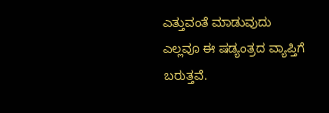ಎತ್ತುವಂತೆ ಮಾಡುವುದು ಎಲ್ಲವೂ ಈ ಷಡ್ಯಂತ್ರದ ವ್ಯಾಪ್ತಿಗೆ ಬರುತ್ತವೆ.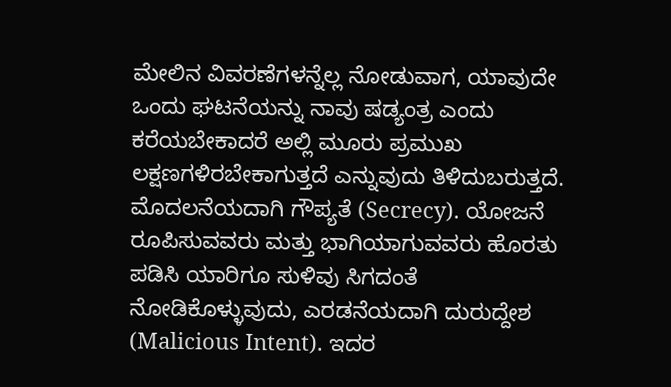ಮೇಲಿನ ವಿವರಣೆಗಳನ್ನೆಲ್ಲ ನೋಡುವಾಗ, ಯಾವುದೇ ಒಂದು ಘಟನೆಯನ್ನು ನಾವು ಷಡ್ಯಂತ್ರ ಎಂದು ಕರೆಯಬೇಕಾದರೆ ಅಲ್ಲಿ ಮೂರು ಪ್ರಮುಖ ಲಕ್ಷಣಗಳಿರಬೇಕಾಗುತ್ತದೆ ಎನ್ನುವುದು ತಿಳಿದುಬರುತ್ತದೆ. ಮೊದಲನೆಯದಾಗಿ ಗೌಪ್ಯತೆ (Secrecy). ಯೋಜನೆ ರೂಪಿಸುವವರು ಮತ್ತು ಭಾಗಿಯಾಗುವವರು ಹೊರತು ಪಡಿಸಿ ಯಾರಿಗೂ ಸುಳಿವು ಸಿಗದಂತೆ ನೋಡಿಕೊಳ್ಳುವುದು, ಎರಡನೆಯದಾಗಿ ದುರುದ್ದೇಶ (Malicious Intent). ಇದರ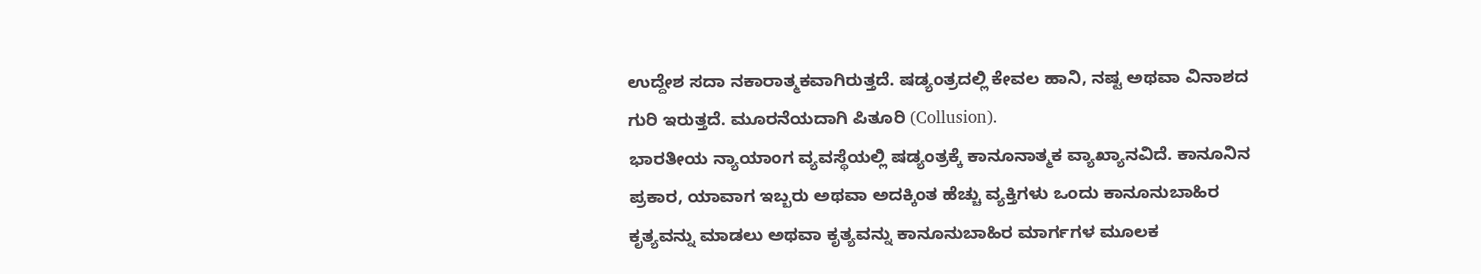ಉದ್ದೇಶ ಸದಾ ನಕಾರಾತ್ಮಕವಾಗಿರುತ್ತದೆ. ಷಡ್ಯಂತ್ರದಲ್ಲಿ ಕೇವಲ ಹಾನಿ, ನಷ್ಟ ಅಥವಾ ವಿನಾಶದ ಗುರಿ ಇರುತ್ತದೆ. ಮೂರನೆಯದಾಗಿ ಪಿತೂರಿ (Collusion).
ಭಾರತೀಯ ನ್ಯಾಯಾಂಗ ವ್ಯವಸ್ಥೆಯಲ್ಲಿ ಷಡ್ಯಂತ್ರಕ್ಕೆ ಕಾನೂನಾತ್ಮಕ ವ್ಯಾಖ್ಯಾನವಿದೆ. ಕಾನೂನಿನ ಪ್ರಕಾರ, ಯಾವಾಗ ಇಬ್ಬರು ಅಥವಾ ಅದಕ್ಕಿಂತ ಹೆಚ್ಚು ವ್ಯಕ್ತಿಗಳು ಒಂದು ಕಾನೂನುಬಾಹಿರ ಕೃತ್ಯವನ್ನು ಮಾಡಲು ಅಥವಾ ಕೃತ್ಯವನ್ನು ಕಾನೂನುಬಾಹಿರ ಮಾರ್ಗಗಳ ಮೂಲಕ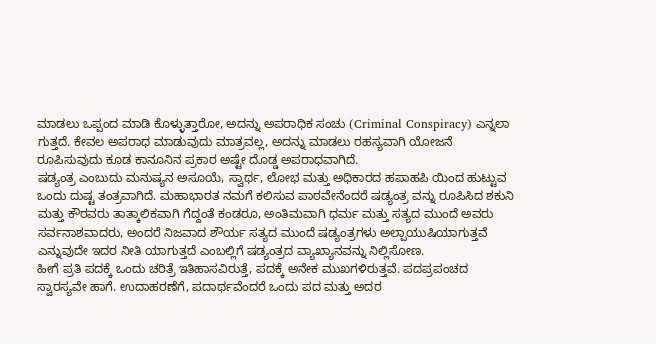ಮಾಡಲು ಒಪ್ಪಂದ ಮಾಡಿ ಕೊಳ್ಳುತ್ತಾರೋ, ಅದನ್ನು ಅಪರಾಧಿಕ ಸಂಚು (Criminal Conspiracy) ಎನ್ನಲಾ ಗುತ್ತದೆ. ಕೇವಲ ಅಪರಾಧ ಮಾಡುವುದು ಮಾತ್ರವಲ್ಲ, ಅದನ್ನು ಮಾಡಲು ರಹಸ್ಯವಾಗಿ ಯೋಜನೆ ರೂಪಿಸುವುದು ಕೂಡ ಕಾನೂನಿನ ಪ್ರಕಾರ ಅಷ್ಟೇ ದೊಡ್ಡ ಅಪರಾಧವಾಗಿದೆ.
ಷಡ್ಯಂತ್ರ ಎಂಬುದು ಮನುಷ್ಯನ ಅಸೂಯೆ, ಸ್ವಾರ್ಥ, ಲೋಭ ಮತ್ತು ಅಧಿಕಾರದ ಹಪಾಹಪಿ ಯಿಂದ ಹುಟ್ಟುವ ಒಂದು ದುಷ್ಟ ತಂತ್ರವಾಗಿದೆ. ಮಹಾಭಾರತ ನಮಗೆ ಕಲಿಸುವ ಪಾಠವೇನೆಂದರೆ ಷಡ್ಯಂತ್ರ ವನ್ನು ರೂಪಿಸಿದ ಶಕುನಿ ಮತ್ತು ಕೌರವರು ತಾತ್ಕಾಲಿಕವಾಗಿ ಗೆದ್ದಂತೆ ಕಂಡರೂ, ಅಂತಿಮವಾಗಿ ಧರ್ಮ ಮತ್ತು ಸತ್ಯದ ಮುಂದೆ ಅವರು ಸರ್ವನಾಶವಾದರು, ಅಂದರೆ ನಿಜವಾದ ಶೌರ್ಯ ಸತ್ಯದ ಮುಂದೆ ಷಡ್ಯಂತ್ರಗಳು ಅಲ್ಪಾಯುಷಿಯಾಗುತ್ತವೆ ಎನ್ನುವುದೇ ಇದರ ನೀತಿ ಯಾಗುತ್ತದೆ ಎಂಬಲ್ಲಿಗೆ ಷಡ್ಯಂತ್ರದ ವ್ಯಾಖ್ಯಾನವನ್ನು ನಿಲ್ಲಿಸೋಣ.
ಹೀಗೆ ಪ್ರತಿ ಪದಕ್ಕೆ ಒಂದು ಚರಿತ್ರೆ ಇತಿಹಾಸವಿರುತ್ತೆ, ಪದಕ್ಕೆ ಅನೇಕ ಮುಖಗಳಿರುತ್ತವೆ. ಪದಪ್ರಪಂಚದ ಸ್ವಾರಸ್ಯವೇ ಹಾಗೆ. ಉದಾಹರಣೆಗೆ, ಪದಾರ್ಥವೆಂದರೆ ಒಂದು ಪದ ಮತ್ತು ಅದರ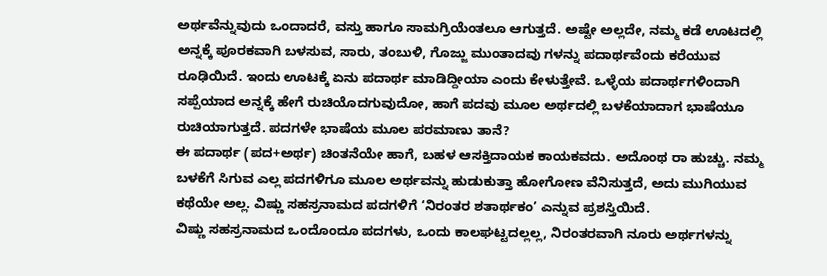ಅರ್ಥವೆನ್ನುವುದು ಒಂದಾದರೆ, ವಸ್ತು ಹಾಗೂ ಸಾಮಗ್ರಿಯೆಂತಲೂ ಆಗುತ್ತದೆ. ಅಷ್ಟೇ ಅಲ್ಲದೇ, ನಮ್ಮ ಕಡೆ ಊಟದಲ್ಲಿ ಅನ್ನಕ್ಕೆ ಪೂರಕವಾಗಿ ಬಳಸುವ, ಸಾರು, ತಂಬುಳಿ, ಗೊಜ್ಜು ಮುಂತಾದವು ಗಳನ್ನು ಪದಾರ್ಥವೆಂದು ಕರೆಯುವ ರೂಢಿಯಿದೆ. ಇಂದು ಊಟಕ್ಕೆ ಏನು ಪದಾರ್ಥ ಮಾಡಿದ್ದೀಯಾ ಎಂದು ಕೇಳುತ್ತೇವೆ. ಒಳ್ಳೆಯ ಪದಾರ್ಥಗಳಿಂದಾಗಿ ಸಪ್ಪೆಯಾದ ಅನ್ನಕ್ಕೆ ಹೇಗೆ ರುಚಿಯೊದಗುವುದೋ, ಹಾಗೆ ಪದವು ಮೂಲ ಅರ್ಥದಲ್ಲಿ ಬಳಕೆಯಾದಾಗ ಭಾಷೆಯೂ ರುಚಿಯಾಗುತ್ತದೆ. ಪದಗಳೇ ಭಾಷೆಯ ಮೂಲ ಪರಮಾಣು ತಾನೆ?
ಈ ಪದಾರ್ಥ (ಪದ+ಅರ್ಥ) ಚಿಂತನೆಯೇ ಹಾಗೆ, ಬಹಳ ಆಸಕ್ತಿದಾಯಕ ಕಾಯಕವದು. ಅದೊಂಥ ರಾ ಹುಚ್ಚು. ನಮ್ಮ ಬಳಕೆಗೆ ಸಿಗುವ ಎಲ್ಲ ಪದಗಳಿಗೂ ಮೂಲ ಅರ್ಥವನ್ನು ಹುಡುಕುತ್ತಾ ಹೋಗೋಣ ವೆನಿಸುತ್ತದೆ, ಅದು ಮುಗಿಯುವ ಕಥೆಯೇ ಅಲ್ಲ. ವಿಷ್ಣು ಸಹಸ್ರನಾಮದ ಪದಗಳಿಗೆ ‘ನಿರಂತರ ಶತಾರ್ಥಕಂ’ ಎನ್ನುವ ಪ್ರಶಸ್ತಿಯಿದೆ.
ವಿಷ್ಣು ಸಹಸ್ರನಾಮದ ಒಂದೊಂದೂ ಪದಗಳು, ಒಂದು ಕಾಲಘಟ್ಟದಲ್ಲಲ್ಲ, ನಿರಂತರವಾಗಿ ನೂರು ಅರ್ಥಗಳನ್ನು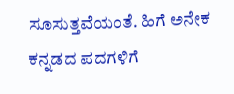ಸೂಸುತ್ತವೆಯಂತೆ. ಹಿಗೆ ಅನೇಕ ಕನ್ನಡದ ಪದಗಳಿಗೆ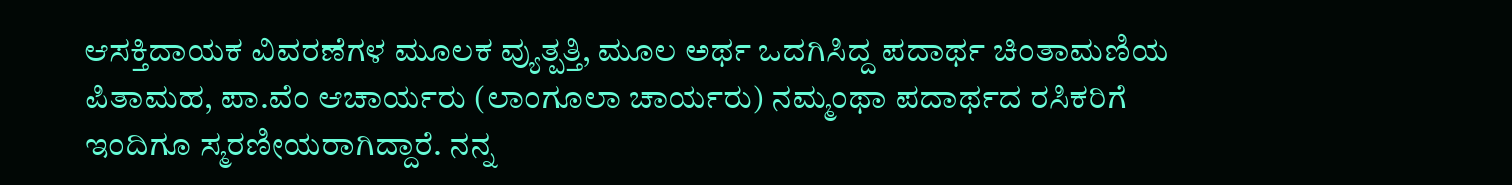ಆಸಕ್ತಿದಾಯಕ ವಿವರಣೆಗಳ ಮೂಲಕ ವ್ಯುತ್ಪತ್ತಿ, ಮೂಲ ಅರ್ಥ ಒದಗಿಸಿದ್ದ ಪದಾರ್ಥ ಚಿಂತಾಮಣಿಯ ಪಿತಾಮಹ, ಪಾ.ವೆಂ ಆಚಾರ್ಯರು (ಲಾಂಗೂಲಾ ಚಾರ್ಯರು) ನಮ್ಮಂಥಾ ಪದಾರ್ಥದ ರಸಿಕರಿಗೆ ಇಂದಿಗೂ ಸ್ಮರಣೀಯರಾಗಿದ್ದಾರೆ. ನನ್ನ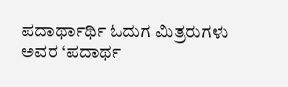ಪದಾರ್ಥಾರ್ಥಿ ಓದುಗ ಮಿತ್ರರುಗಳು ಅವರ ‘ಪದಾರ್ಥ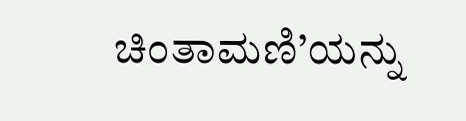ಚಿಂತಾಮಣಿ’ಯನ್ನು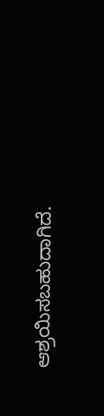ಆಶ್ರಯಿಸಬಹುದಾಗಿದೆ.